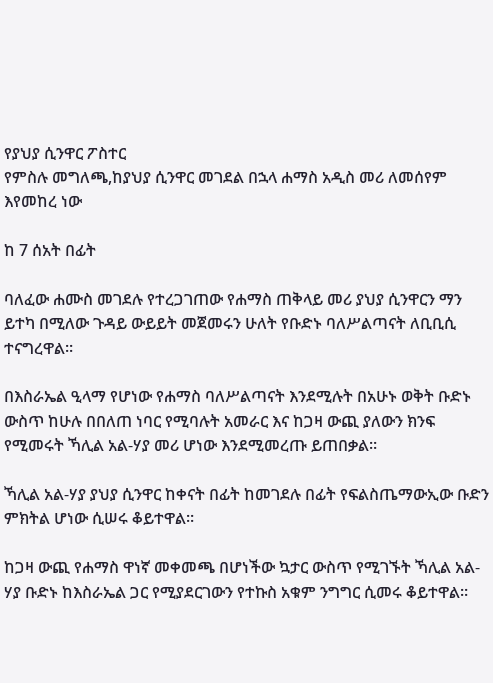የያህያ ሲንዋር ፖስተር
የምስሉ መግለጫ,ከያህያ ሲንዋር መገደል በኋላ ሐማስ አዲስ መሪ ለመሰየም እየመከረ ነው

ከ 7 ሰአት በፊት

ባለፈው ሐሙስ መገደሉ የተረጋገጠው የሐማስ ጠቅላይ መሪ ያህያ ሲንዋርን ማን ይተካ በሚለው ጉዳይ ውይይት መጀመሩን ሁለት የቡድኑ ባለሥልጣናት ለቢቢሲ ተናግረዋል።

በእስራኤል ዒላማ የሆነው የሐማስ ባለሥልጣናት እንደሚሉት በአሁኑ ወቅት ቡድኑ ውስጥ ከሁሉ በበለጠ ነባር የሚባሉት አመራር እና ከጋዛ ውጪ ያለውን ክንፍ የሚመሩት ኻሊል አል-ሃያ መሪ ሆነው እንደሚመረጡ ይጠበቃል።

ኻሊል አል-ሃያ ያህያ ሲንዋር ከቀናት በፊት ከመገደሉ በፊት የፍልስጤማውኢው ቡድን ምክትል ሆነው ሲሠሩ ቆይተዋል።

ከጋዛ ውጪ የሐማስ ዋነኛ መቀመጫ በሆነችው ኳታር ውስጥ የሚገኙት ኻሊል አል-ሃያ ቡድኑ ከእስራኤል ጋር የሚያደርገውን የተኩስ አቁም ንግግር ሲመሩ ቆይተዋል።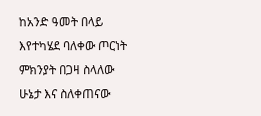ከአንድ ዓመት በላይ እየተካሄደ ባለቀው ጦርነት ምክንያት በጋዛ ስላለው ሁኔታ እና ስለቀጠናው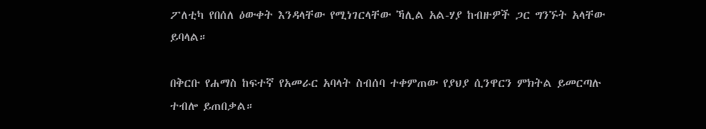ፖለቲካ የበሰለ ዕውቀት እንዳላቸው የሚነገርላቸው ኻሊል አል-ሃያ ከብዙዎች ጋር ግንኙት አላቸው ይባላል።

በቅርቡ የሐማስ ከፍተኛ የአመራር አባላት ስብሰባ ተቀምጠው የያህያ ሲንዋርን ምክትል ይመርጣሉ ተብሎ ይጠበቃል።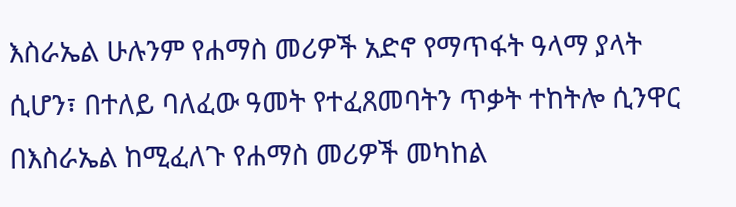እስራኤል ሁሉንም የሐማስ መሪዎች አድኖ የማጥፋት ዓላማ ያላት ሲሆን፣ በተለይ ባለፈው ዓመት የተፈጸመባትን ጥቃት ተከትሎ ሲንዋር በእስራኤል ከሚፈለጉ የሐማስ መሪዎች መካከል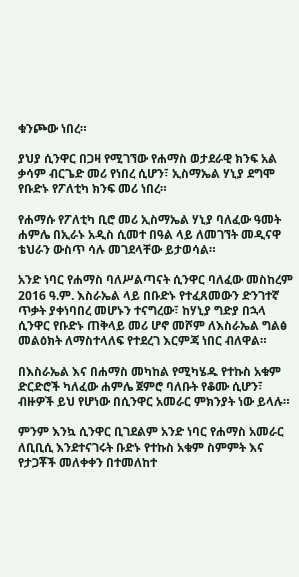ቁንጮው ነበረ።

ያህያ ሲንዋር በጋዛ የሚገኘው የሐማስ ወታደራዊ ክንፍ አል ቃሳም ብርጌድ መሪ የነበረ ሲሆን፣ ኢስማኤል ሃኒያ ደግሞ የቡድኑ የፖለቲካ ክንፍ መሪ ነበረ።

የሐማሱ የፖለቲካ ቢሮ መሪ ኢስማኤል ሃኒያ ባለፈው ዓመት ሐምሌ በኢራኑ አዲስ ሲመተ በዓል ላይ ለመገኘት መዲናዋ ቴህራን ውስጥ ሳሉ መገደላቸው ይታወሳል።

አንድ ነባር የሐማስ ባለሥልጣናት ሲንዋር ባለፈው መስከረም 2016 ዓ.ም. እስራኤል ላይ በቡድኑ የተፈጸመውን ድንገተኛ ጥቃት ያቀነባበረ መሆኑን ተናግረው፣ ከሃኒያ ግድያ በኋላ ሲንዋር የቡድኑ ጠቅላይ መሪ ሆኖ መሾም ለእስራኤል ግልፅ መልዕክት ለማስተላለፍ የተደረገ እርምጃ ነበር ብለዋል።

በእስራኤል እና በሐማስ መካከል የሚካሄዱ የተኩስ አቁም ድርድሮች ካለፈው ሐምሌ ጀምሮ ባለቡት የቆሙ ሲሆን፣ ብዙዎች ይህ የሆነው በሲንዋር አመራር ምክንያት ነው ይላሉ።

ምንም እንኳ ሲንዋር ቢገደልም አንድ ነባር የሐማስ አመራር ለቢቢሲ እንደተናገሩት ቡድኑ የተኩስ አቁም ስምምት እና የታጋቾች መለቀቀን በተመለከተ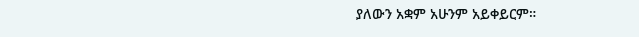ያለውን አቋም አሁንም አይቀይርም።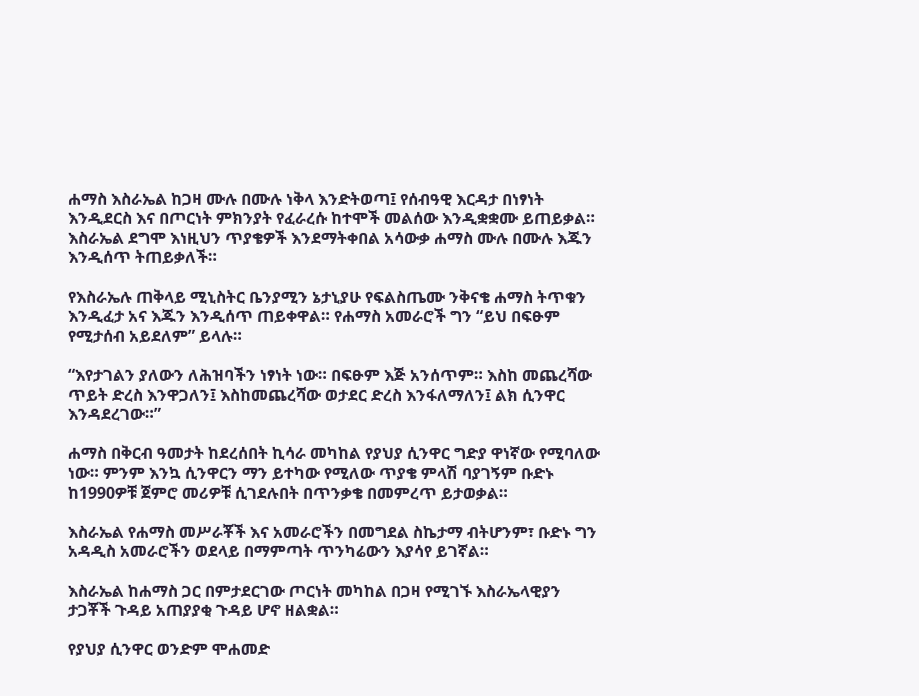ሐማስ እስራኤል ከጋዛ ሙሉ በሙሉ ነቅላ እንድትወጣ፤ የሰብዓዊ እርዳታ በነፃነት እንዲደርስ እና በጦርነት ምክንያት የፈራረሱ ከተሞች መልሰው እንዲቋቋሙ ይጠይቃል። እስራኤል ደግሞ እነዚህን ጥያቄዎች እንደማትቀበል አሳውቃ ሐማስ ሙሉ በሙሉ እጁን እንዲሰጥ ትጠይቃለች።

የእስራኤሉ ጠቅላይ ሚኒስትር ቤንያሚን ኔታኒያሁ የፍልስጤሙ ንቅናቄ ሐማስ ትጥቁን እንዲፈታ አና እጁን እንዲሰጥ ጠይቀዋል። የሐማስ አመራሮች ግን “ይህ በፍፁም የሚታሰብ አይደለም” ይላሉ።

“እየታገልን ያለውን ለሕዝባችን ነፃነት ነው። በፍፁም እጅ አንሰጥም። እስከ መጨረሻው ጥይት ድረስ እንዋጋለን፤ እስከመጨረሻው ወታደር ድረስ እንፋለማለን፤ ልክ ሲንዋር እንዳደረገው።”

ሐማስ በቅርብ ዓመታት ከደረሰበት ኪሳራ መካከል የያህያ ሲንዋር ግድያ ዋነኛው የሚባለው ነው። ምንም እንኳ ሲንዋርን ማን ይተካው የሚለው ጥያቄ ምላሽ ባያገኝም ቡድኑ ከ1990ዎቹ ጀምሮ መሪዎቹ ሲገደሉበት በጥንቃቄ በመምረጥ ይታወቃል።

እስራኤል የሐማስ መሥራቾች እና አመራሮችን በመግደል ስኬታማ ብትሆንም፣ ቡድኑ ግን አዳዲስ አመራሮችን ወደላይ በማምጣት ጥንካሬውን እያሳየ ይገኛል።

እስራኤል ከሐማስ ጋር በምታደርገው ጦርነት መካከል በጋዛ የሚገኙ እስራኤላዊያን ታጋቾች ጉዳይ አጠያያቂ ጉዳይ ሆኖ ዘልቋል።

የያህያ ሲንዋር ወንድም ሞሐመድ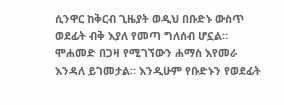ሲንዋር ከቅርብ ጊዜያት ወዲህ በቡድኑ ውስጥ ወደፊት ብቅ እያለ የመጣ ግለሰብ ሆኗል። ሞሐመድ በጋዛ የሚገኘውን ሐማስ እየመራ እንዳለ ይገመታል። እንዲሁም የቡድኑን የወደፊት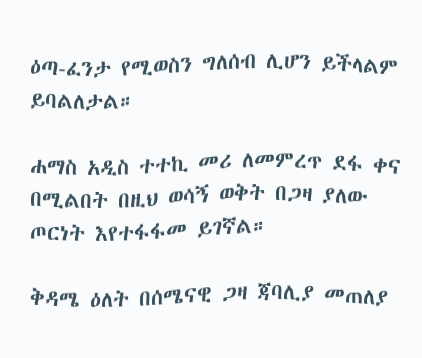ዕጣ-ፈንታ የሚወስን ግለሰብ ሊሆን ይችላልም ይባልለታል።

ሐማስ አዲስ ተተኪ መሪ ለመምረጥ ደፋ ቀና በሚልበት በዚህ ወሳኝ ወቅት በጋዛ ያለው ጦርነት እየተፋፋመ ይገኛል።

ቅዳሜ ዕለት በሰሜናዊ ጋዛ ጃባሊያ መጠለያ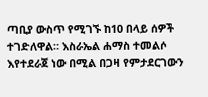ጣቢያ ውስጥ የሚገኙ ከ10 በላይ ሰዎች ተገድለዋል። እስራኤል ሐማስ ተመልሶ እየተደራጀ ነው በሚል በጋዛ የምታደርገውን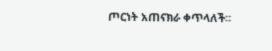ጦርነት አጠናክራ ቀጥላለች።